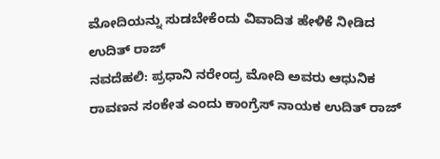ಮೋದಿಯನ್ನು ಸುಡಬೇಕೆಂದು ವಿವಾದಿತ ಹೇಳಿಕೆ ನೀಡಿದ ಉದಿತ್ ರಾಜ್
ನವದೆಹಲಿ: ಪ್ರಧಾನಿ ನರೇಂದ್ರ ಮೋದಿ ಅವರು ಆಧುನಿಕ ರಾವಣನ ಸಂಕೇತ ಎಂದು ಕಾಂಗ್ರೆಸ್ ನಾಯಕ ಉದಿತ್ ರಾಜ್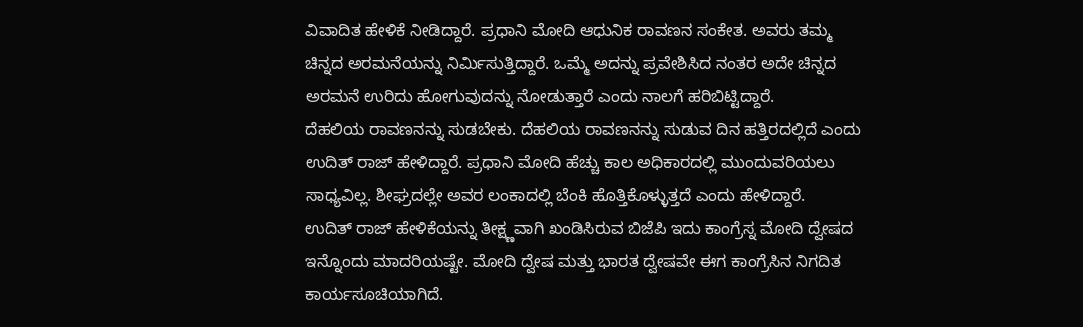ವಿವಾದಿತ ಹೇಳಿಕೆ ನೀಡಿದ್ದಾರೆ. ಪ್ರಧಾನಿ ಮೋದಿ ಆಧುನಿಕ ರಾವಣನ ಸಂಕೇತ. ಅವರು ತಮ್ಮ ಚಿನ್ನದ ಅರಮನೆಯನ್ನು ನಿರ್ಮಿಸುತ್ತಿದ್ದಾರೆ. ಒಮ್ಮೆ ಅದನ್ನು ಪ್ರವೇಶಿಸಿದ ನಂತರ ಅದೇ ಚಿನ್ನದ ಅರಮನೆ ಉರಿದು ಹೋಗುವುದನ್ನು ನೋಡುತ್ತಾರೆ ಎಂದು ನಾಲಗೆ ಹರಿಬಿಟ್ಟಿದ್ದಾರೆ.
ದೆಹಲಿಯ ರಾವಣನನ್ನು ಸುಡಬೇಕು. ದೆಹಲಿಯ ರಾವಣನನ್ನು ಸುಡುವ ದಿನ ಹತ್ತಿರದಲ್ಲಿದೆ ಎಂದು ಉದಿತ್ ರಾಜ್ ಹೇಳಿದ್ದಾರೆ. ಪ್ರಧಾನಿ ಮೋದಿ ಹೆಚ್ಚು ಕಾಲ ಅಧಿಕಾರದಲ್ಲಿ ಮುಂದುವರಿಯಲು ಸಾಧ್ಯವಿಲ್ಲ. ಶೀಘ್ರದಲ್ಲೇ ಅವರ ಲಂಕಾದಲ್ಲಿ ಬೆಂಕಿ ಹೊತ್ತಿಕೊಳ್ಳುತ್ತದೆ ಎಂದು ಹೇಳಿದ್ದಾರೆ.
ಉದಿತ್ ರಾಜ್ ಹೇಳಿಕೆಯನ್ನು ತೀಕ್ಷ್ಣವಾಗಿ ಖಂಡಿಸಿರುವ ಬಿಜೆಪಿ ಇದು ಕಾಂಗ್ರೆಸ್ನ ಮೋದಿ ದ್ವೇಷದ ಇನ್ನೊಂದು ಮಾದರಿಯಷ್ಟೇ. ಮೋದಿ ದ್ವೇಷ ಮತ್ತು ಭಾರತ ದ್ವೇಷವೇ ಈಗ ಕಾಂಗ್ರೆಸಿನ ನಿಗದಿತ ಕಾರ್ಯಸೂಚಿಯಾಗಿದೆ.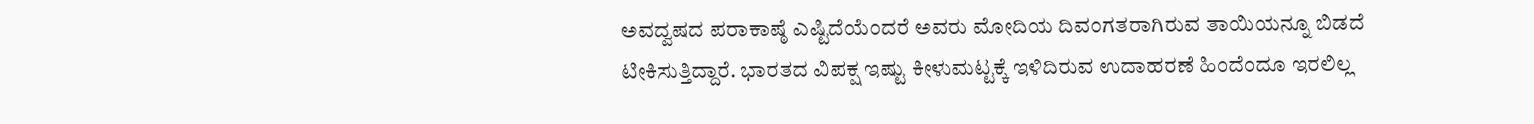ಅವದ್ವಷದ ಪರಾಕಾಷ್ಠೆ ಎಷ್ಟಿದೆಯೆಂದರೆ ಅವರು ಮೋದಿಯ ದಿವಂಗತರಾಗಿರುವ ತಾಯಿಯನ್ನೂ ಬಿಡದೆ ಟೀಕಿಸುತ್ತಿದ್ದಾರೆ. ಭಾರತದ ವಿಪಕ್ಷ ಇಷ್ಟು ಕೀಳುಮಟ್ಟಕ್ಕೆ ಇಳಿದಿರುವ ಉದಾಹರಣೆ ಹಿಂದೆಂದೂ ಇರಲಿಲ್ಲ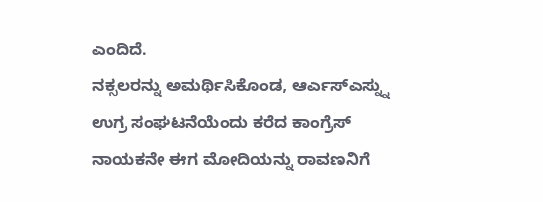ಎಂದಿದೆ.
ನಕ್ಸಲರನ್ನು ಅಮರ್ಥಿಸಿಕೊಂಡ, ಆರ್ಎಸ್ಎಸ್ನ್ನು ಉಗ್ರ ಸಂಘಟನೆಯೆಂದು ಕರೆದ ಕಾಂಗ್ರೆಸ್ ನಾಯಕನೇ ಈಗ ಮೋದಿಯನ್ನು ರಾವಣನಿಗೆ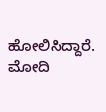ಹೋಲಿಸಿದ್ದಾರೆ. ಮೋದಿ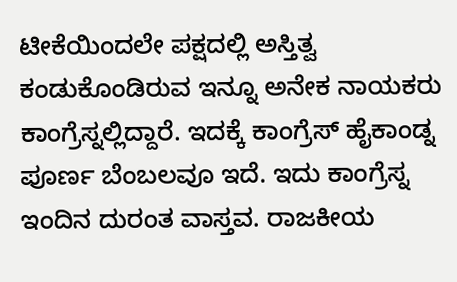ಟೀಕೆಯಿಂದಲೇ ಪಕ್ಷದಲ್ಲಿ ಅಸ್ತಿತ್ವ ಕಂಡುಕೊಂಡಿರುವ ಇನ್ನೂ ಅನೇಕ ನಾಯಕರು ಕಾಂಗ್ರೆಸ್ನಲ್ಲಿದ್ದಾರೆ. ಇದಕ್ಕೆ ಕಾಂಗ್ರೆಸ್ ಹೈಕಾಂಡ್ನ ಪೂರ್ಣ ಬೆಂಬಲವೂ ಇದೆ. ಇದು ಕಾಂಗ್ರೆಸ್ನ ಇಂದಿನ ದುರಂತ ವಾಸ್ತವ. ರಾಜಕೀಯ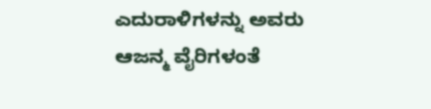ಎದುರಾಳಿಗಳನ್ನು ಅವರು ಆಜನ್ಮ ವೈರಿಗಳಂತೆ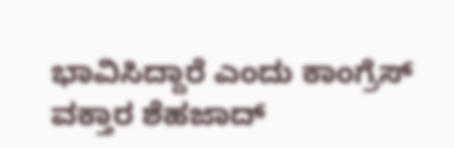ಭಾವಿಸಿದ್ದಾರೆ ಎಂದು ಕಾಂಗ್ರೆಸ್ ವಕ್ತಾರ ಶೆಹಜಾದ್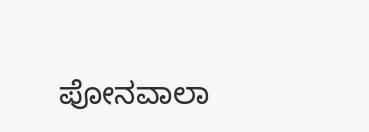ಪೋನವಾಲಾ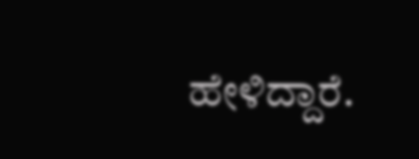ಹೇಳಿದ್ದಾರೆ.